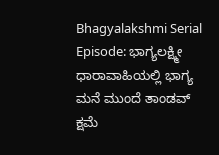Bhagyalakshmi Serial Episode: ಭಾಗ್ಯಲಕ್ಷ್ಮೀ ಧಾರಾವಾಹಿಯಲ್ಲಿ ಭಾಗ್ಯ ಮನೆ ಮುಂದೆ ತಾಂಡವ್ ಕ್ಷಮೆ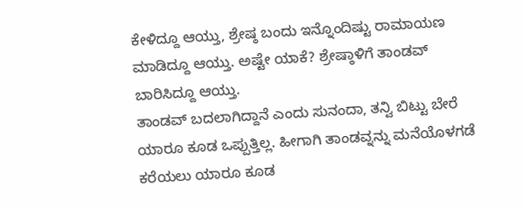ಕೇಳಿದ್ದೂ ಆಯ್ತು, ಶ್ರೇಷ್ಠ ಬಂದು ಇನ್ನೊಂದಿಷ್ಟು ರಾಮಾಯಣ ಮಾಡಿದ್ದೂ ಆಯ್ತು. ಅಷ್ಟೇ ಯಾಕೆ? ಶ್ರೇಷ್ಠಾಳಿಗೆ ತಾಂಡವ್ ಬಾರಿಸಿದ್ದೂ ಆಯ್ತು.
ತಾಂಡವ್ ಬದಲಾಗಿದ್ದಾನೆ ಎಂದು ಸುನಂದಾ, ತನ್ವಿ ಬಿಟ್ಟು ಬೇರೆ ಯಾರೂ ಕೂಡ ಒಪ್ಪುತ್ತಿಲ್ಲ. ಹೀಗಾಗಿ ತಾಂಡವ್ನನ್ನು ಮನೆಯೊಳಗಡೆ ಕರೆಯಲು ಯಾರೂ ಕೂಡ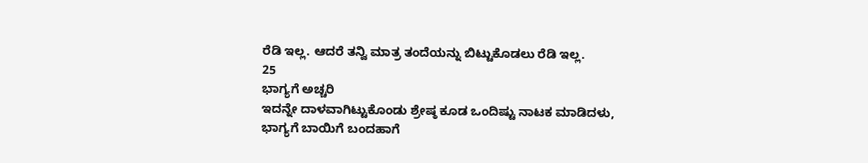ರೆಡಿ ಇಲ್ಲ. ಆದರೆ ತನ್ವಿ ಮಾತ್ರ ತಂದೆಯನ್ನು ಬಿಟ್ಟುಕೊಡಲು ರೆಡಿ ಇಲ್ಲ.
25
ಭಾಗ್ಯಗೆ ಅಚ್ಚರಿ
ಇದನ್ನೇ ದಾಳವಾಗಿಟ್ಟುಕೊಂಡು ಶ್ರೇಷ್ಠ ಕೂಡ ಒಂದಿಷ್ಟು ನಾಟಕ ಮಾಡಿದಳು, ಭಾಗ್ಯಗೆ ಬಾಯಿಗೆ ಬಂದಹಾಗೆ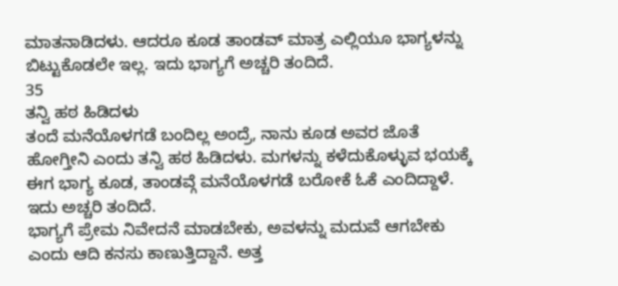ಮಾತನಾಡಿದಳು. ಆದರೂ ಕೂಡ ತಾಂಡವ್ ಮಾತ್ರ ಎಲ್ಲಿಯೂ ಭಾಗ್ಯಳನ್ನು ಬಿಟ್ಟುಕೊಡಲೇ ಇಲ್ಲ. ಇದು ಭಾಗ್ಯಗೆ ಅಚ್ಚರಿ ತಂದಿದೆ.
35
ತನ್ವಿ ಹಠ ಹಿಡಿದಳು
ತಂದೆ ಮನೆಯೊಳಗಡೆ ಬಂದಿಲ್ಲ ಅಂದ್ರೆ, ನಾನು ಕೂಡ ಅವರ ಜೊತೆ ಹೋಗ್ತೀನಿ ಎಂದು ತನ್ವಿ ಹಠ ಹಿಡಿದಳು. ಮಗಳನ್ನು ಕಳೆದುಕೊಳ್ಳುವ ಭಯಕ್ಕೆ ಈಗ ಭಾಗ್ಯ ಕೂಡ, ತಾಂಡವ್ಗೆ ಮನೆಯೊಳಗಡೆ ಬರೋಕೆ ಓಕೆ ಎಂದಿದ್ದಾಳೆ. ಇದು ಅಚ್ಚರಿ ತಂದಿದೆ.
ಭಾಗ್ಯಗೆ ಪ್ರೇಮ ನಿವೇದನೆ ಮಾಡಬೇಕು, ಅವಳನ್ನು ಮದುವೆ ಆಗಬೇಕು ಎಂದು ಆದಿ ಕನಸು ಕಾಣುತ್ತಿದ್ದಾನೆ. ಅತ್ತ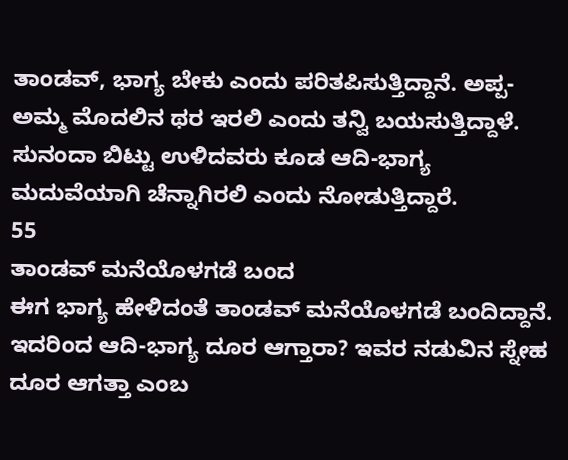ತಾಂಡವ್, ಭಾಗ್ಯ ಬೇಕು ಎಂದು ಪರಿತಪಿಸುತ್ತಿದ್ದಾನೆ. ಅಪ್ಪ-ಅಮ್ಮ ಮೊದಲಿನ ಥರ ಇರಲಿ ಎಂದು ತನ್ವಿ ಬಯಸುತ್ತಿದ್ದಾಳೆ. ಸುನಂದಾ ಬಿಟ್ಟು ಉಳಿದವರು ಕೂಡ ಆದಿ-ಭಾಗ್ಯ ಮದುವೆಯಾಗಿ ಚೆನ್ನಾಗಿರಲಿ ಎಂದು ನೋಡುತ್ತಿದ್ದಾರೆ.
55
ತಾಂಡವ್ ಮನೆಯೊಳಗಡೆ ಬಂದ
ಈಗ ಭಾಗ್ಯ ಹೇಳಿದಂತೆ ತಾಂಡವ್ ಮನೆಯೊಳಗಡೆ ಬಂದಿದ್ದಾನೆ. ಇದರಿಂದ ಆದಿ-ಭಾಗ್ಯ ದೂರ ಆಗ್ತಾರಾ? ಇವರ ನಡುವಿನ ಸ್ನೇಹ ದೂರ ಆಗತ್ತಾ ಎಂಬ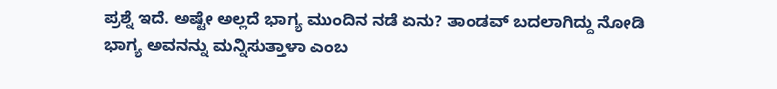ಪ್ರಶ್ನೆ ಇದೆ. ಅಷ್ಟೇ ಅಲ್ಲದೆ ಭಾಗ್ಯ ಮುಂದಿನ ನಡೆ ಏನು? ತಾಂಡವ್ ಬದಲಾಗಿದ್ದು ನೋಡಿ ಭಾಗ್ಯ ಅವನನ್ನು ಮನ್ನಿಸುತ್ತಾಳಾ ಎಂಬ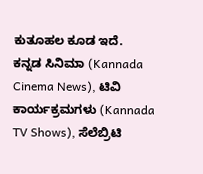ಕುತೂಹಲ ಕೂಡ ಇದೆ.
ಕನ್ನಡ ಸಿನಿಮಾ (Kannada Cinema News), ಟಿವಿ ಕಾರ್ಯಕ್ರಮಗಳು (Kannada TV Shows), ಸೆಲೆಬ್ರಿಟಿ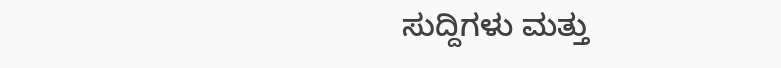ಸುದ್ದಿಗಳು ಮತ್ತು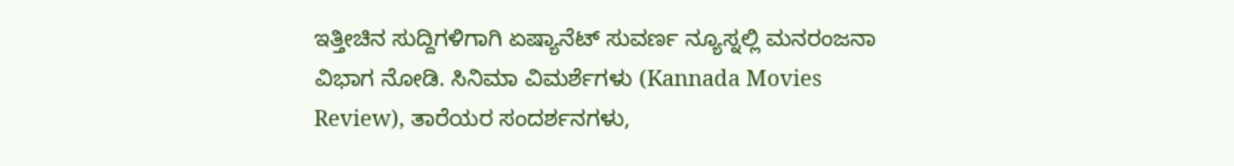ಇತ್ತೀಚಿನ ಸುದ್ದಿಗಳಿಗಾಗಿ ಏಷ್ಯಾನೆಟ್ ಸುವರ್ಣ ನ್ಯೂಸ್ನಲ್ಲಿ ಮನರಂಜನಾ ವಿಭಾಗ ನೋಡಿ. ಸಿನಿಮಾ ವಿಮರ್ಶೆಗಳು (Kannada Movies Review), ತಾರೆಯರ ಸಂದರ್ಶನಗಳು,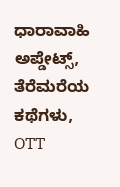ಧಾರಾವಾಹಿ ಅಪ್ಡೇಟ್ಸ್, ತೆರೆಮರೆಯ ಕಥೆಗಳು, OTT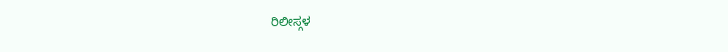ರಿಲೀಸ್ಗಳ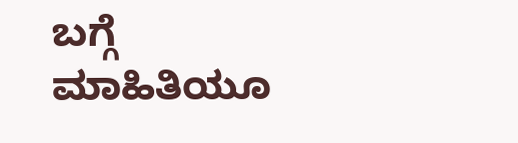ಬಗ್ಗೆ ಮಾಹಿತಿಯೂ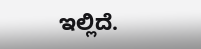ಇಲ್ಲಿದೆ.